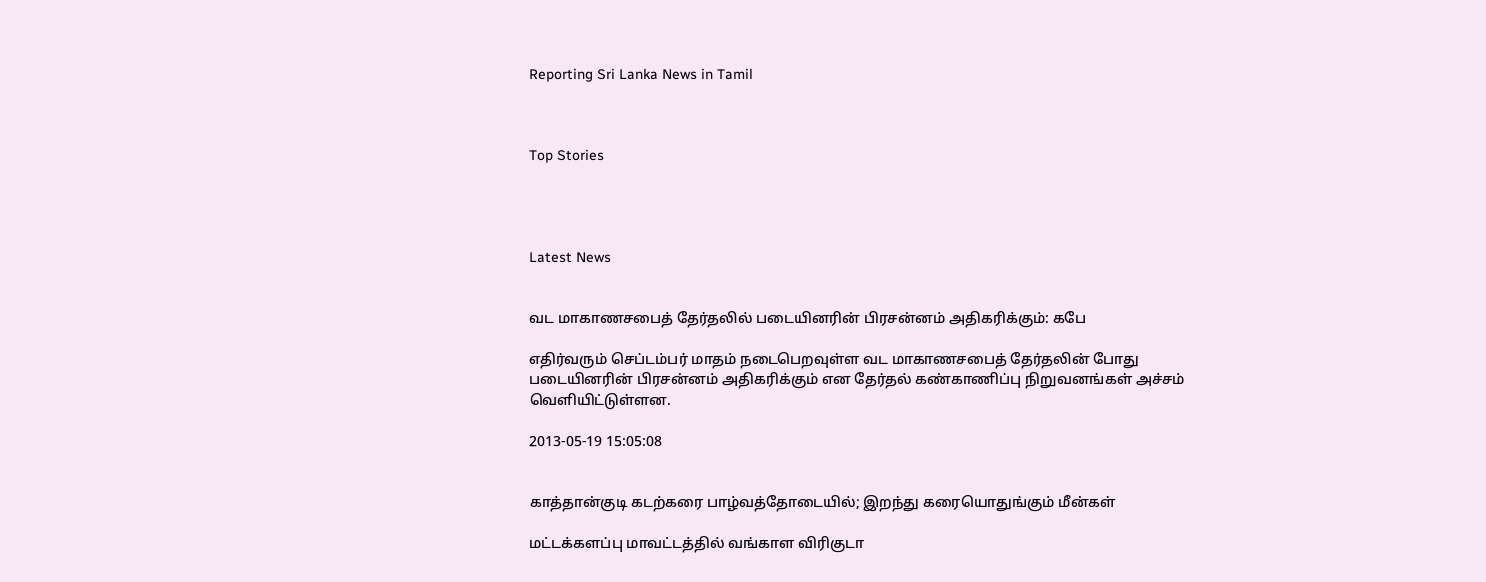Reporting Sri Lanka News in Tamil



Top Stories




Latest News


வட மாகாணசபைத் தேர்தலில் படையினரின் பிரசன்னம் அதிகரிக்கும்: கபே

எதிர்வரும் செப்டம்பர் மாதம் நடைபெறவுள்ள வட மாகாணசபைத் தேர்தலின் போது படையினரின் பிரசன்னம் அதிகரிக்கும் என தேர்தல் கண்காணிப்பு நிறுவனங்கள் அச்சம் வெளியிட்டுள்ளன.

2013-05-19 15:05:08


காத்தான்குடி கடற்கரை பாழ்வத்தோடையில்; இறந்து கரையொதுங்கும் மீன்கள்

மட்டக்களப்பு மாவட்டத்தில் வங்காள விரிகுடா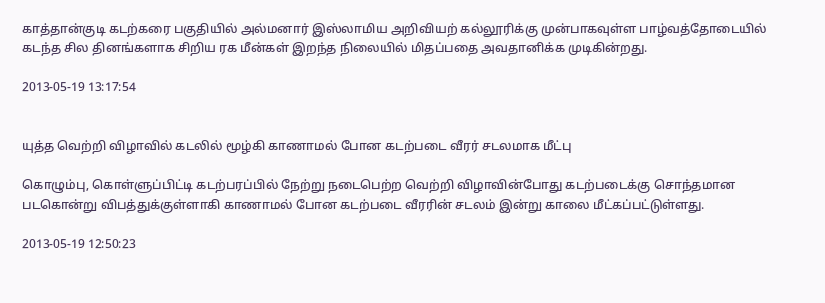காத்தான்குடி கடற்கரை பகுதியில் அல்மனார் இஸ்லாமிய அறிவியற் கல்லூரிக்கு முன்பாகவுள்ள பாழ்வத்தோடையில்  கடந்த சில தினங்களாக சிறிய ரக மீன்கள் இறந்த நிலையில் மிதப்பதை அவதானிக்க முடிகின்றது.

2013-05-19 13:17:54


யுத்த வெற்றி விழாவில் கடலில் மூழ்கி காணாமல் போன கடற்படை வீரர் சடலமாக மீட்பு

கொழும்பு, கொள்ளுப்பிட்டி கடற்பரப்பில் நேற்று நடைபெற்ற வெற்றி விழாவின்போது கடற்படைக்கு சொந்தமான படகொன்று விபத்துக்குள்ளாகி காணாமல் போன கடற்படை வீரரின் சடலம் இன்று காலை மீட்கப்பட்டுள்ளது.

2013-05-19 12:50:23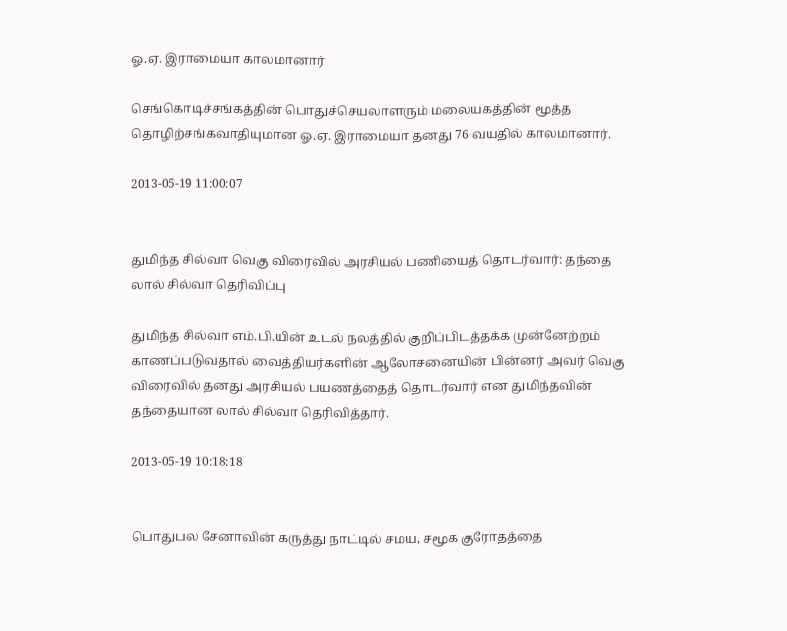ஓ.ஏ. இராமையா காலமானார்

செங்கொடிச்சங்கத்தின் பொதுச்செயலாளரும் மலையகத்தின் மூத்த தொழிற்சங்கவாதியுமான ஓ.ஏ. இராமையா தனது 76 வயதில் காலமானார்.

2013-05-19 11:00:07


துமிந்த சில்வா வெகு விரைவில் அரசியல் பணியைத் தொடர்வார்: தந்தை லால் சில்வா தெரிவிப்பு

துமிந்த சில்வா எம்.பி.யின் உடல் நலத்தில் குறிப்பிடத்தக்க முன்னேற்றம் காணப்படுவதால் வைத்தியர்களின் ஆலோசனையின் பின்னர் அவர் வெகு விரைவில் தனது அரசியல் பயணத்தைத் தொடர்வார் என துமிந்தவின் தந்தையான லால் சில்வா தெரிவித்தார்.

2013-05-19 10:18:18


பொதுபல சேனாவின் கருத்து நாட்டில் சமய, சமூக குரோதத்தை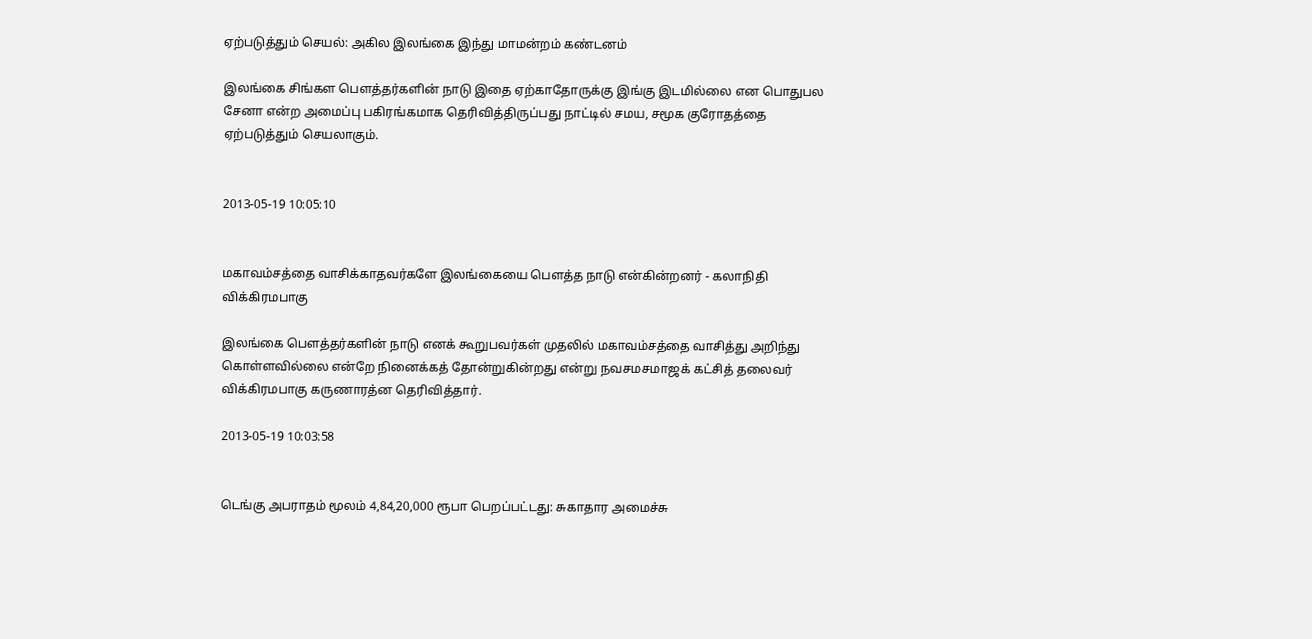ஏற்படுத்தும் செயல்: அகில இலங்கை இந்து மாமன்றம் கண்டனம்

இலங்கை சிங்கள பெளத்தர்களின் நாடு இதை ஏற்காதோருக்கு இங்கு இடமில்லை என பொதுபல சேனா என்ற அமைப்பு பகிரங்கமாக தெரிவித்திருப்பது நாட்டில் சமய, சமூக குரோதத்தை ஏற்படுத்தும் செயலாகும்.


2013-05-19 10:05:10


மகாவம்சத்தை வாசிக்காதவர்களே இலங்கையை பெளத்த நாடு என்கின்றனர் - கலாநிதி விக்கிரமபாகு

இலங்கை பெளத்தர்களின் நாடு எனக் கூறுபவர்கள் முதலில் மகாவம்சத்தை வாசித்து அறிந்து கொள்ளவில்லை என்றே நினைக்கத் தோன்றுகின்றது என்று நவசமசமாஜக் கட்சித் தலைவர் விக்கிரமபாகு கருணாரத்ன தெரிவித்தார்.

2013-05-19 10:03:58


டெங்கு அபராதம் மூலம் 4,84,20,000 ரூபா பெறப்பட்டது: சுகாதார அமைச்சு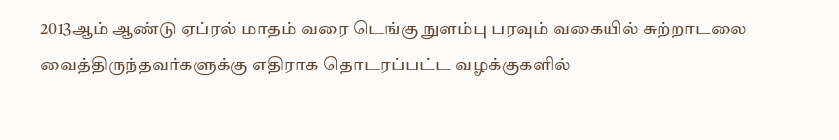2013ஆம் ஆண்டு ஏப்ரல் மாதம் வரை டெங்கு நுளம்பு பரவும் வகையில் சுற்றாடலை வைத்திருந்தவர்களுக்கு எதிராக தொடரப்பட்ட வழக்குகளில்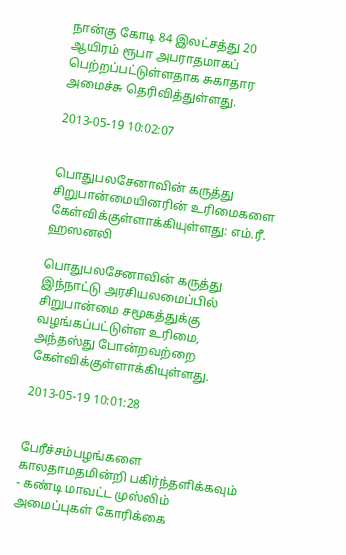நான்கு கோடி 84 இலட்சத்து 20 ஆயிரம் ரூபா அபராதமாகப் பெற்றப்பட்டுள்ளதாக சுகாதார அமைச்சு தெரிவித்துள்ளது.

2013-05-19 10:02:07


பொதுபலசேனாவின் கருத்து சிறுபான்மையினரின் உரிமைகளை கேள்விக்குள்ளாக்கியுள்ளது: எம்.ரீ. ஹஸனலி

பொதுபலசேனாவின் கருத்து இந்நாட்டு அரசியலமைப்பில் சிறுபான்மை சமூகத்துக்கு வழங்கப்பட்டுள்ள உரிமை, அந்தஸ்து போன்றவற்றை கேள்விக்குள்ளாக்கியுள்ளது.

2013-05-19 10:01:28


பேரீச்சம்பழங்களை காலதாமதமின்றி பகிர்ந்தளிக்கவும் - கண்டி மாவட்ட முஸ்லிம் அமைப்புகள் கோரிக்கை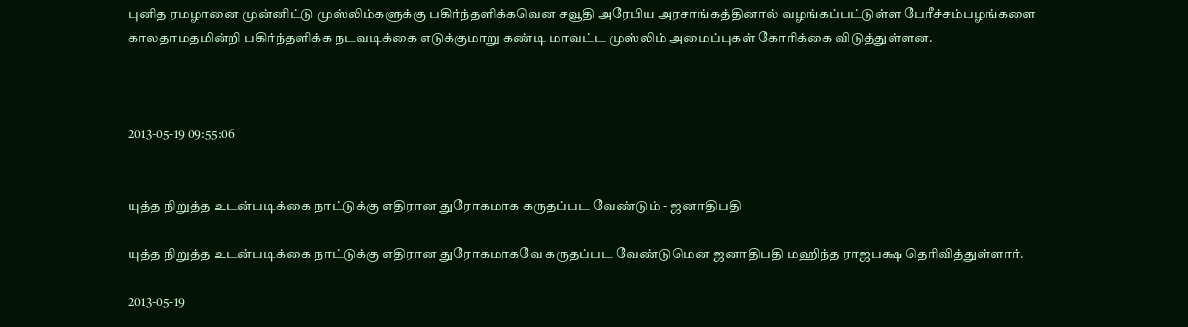புனித ரமழானை முன்னிட்டு முஸ்லிம்களுக்கு பகிர்ந்தளிக்கவென சவூதி அரேபிய அரசாங்கத்தினால் வழங்கப்பட்டுள்ள பேரீச்சம்பழங்களை காலதாமதமின்றி பகிர்ந்தளிக்க நடவடிக்கை எடுக்குமாறு கண்டி மாவட்ட முஸ்லிம் அமைப்புகள் கோரிக்கை விடுத்துள்ளன.



2013-05-19 09:55:06


யுத்த நிறுத்த உடன்படிக்கை நாட்டுக்கு எதிரான துரோகமாக கருதப்பட வேண்டும் - ஜனாதிபதி

யுத்த நிறுத்த உடன்படிக்கை நாட்டுக்கு எதிரான துரோகமாகவே கருதப்பட வேண்டுமென ஜனாதிபதி மஹிந்த ராஜபக்ஷ தெரிவித்துள்ளார்.

2013-05-19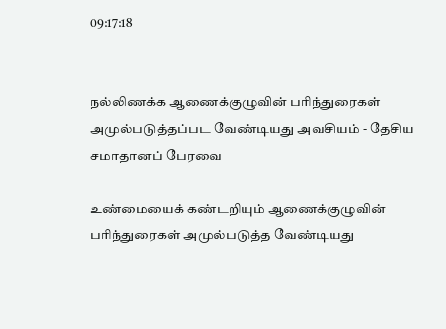09:17:18


நல்லிணக்க ஆணைக்குழுவின் பரிந்துரைகள் அமுல்படுத்தப்பட வேண்டியது அவசியம் - தேசிய சமாதானப் பேரவை

உண்மையைக் கண்டறியும் ஆணைக்குழுவின் பரிந்துரைகள் அமுல்படுத்த வேண்டியது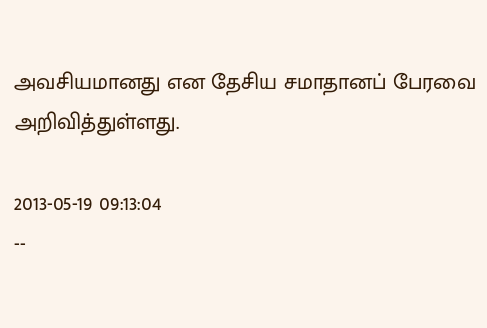அவசியமானது என தேசிய சமாதானப் பேரவை அறிவித்துள்ளது.

2013-05-19 09:13:04
--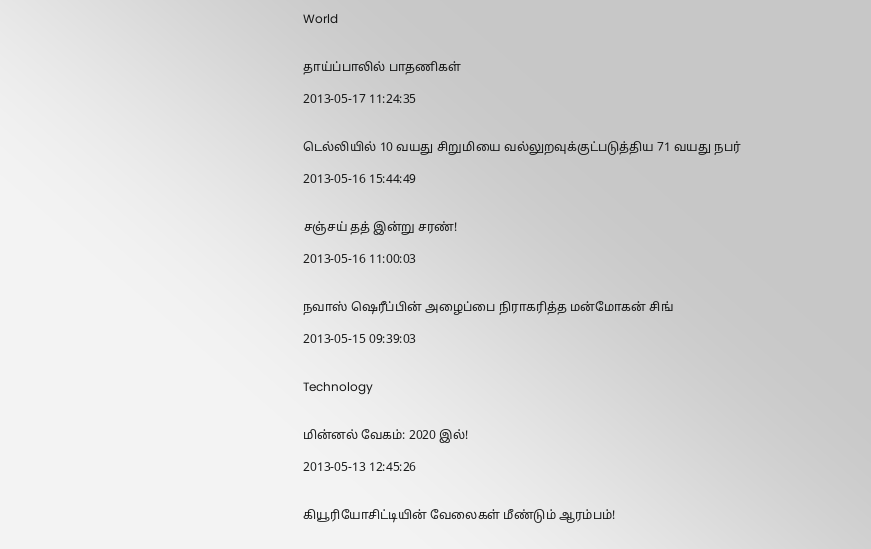World


தாய்ப்பாலில் பாதணிகள்

2013-05-17 11:24:35


டெல்லியில் 10 வயது சிறுமியை வல்லுறவுக்குட்படுத்திய 71 வயது நபர்

2013-05-16 15:44:49


சஞ்சய் தத் இன்று சரண்!

2013-05-16 11:00:03


நவாஸ் ஷெரீப்பின் அழைப்பை நிராகரித்த மன்மோகன் சிங்

2013-05-15 09:39:03


Technology


மின்னல் வேகம்: 2020 இல்!

2013-05-13 12:45:26


கியூரியோசிட்டியின் வேலைகள் மீண்டும் ஆரம்பம்!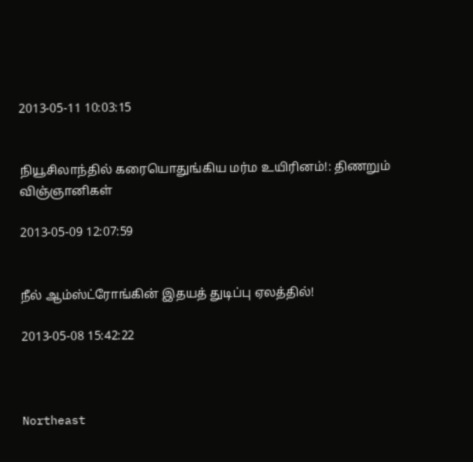2013-05-11 10:03:15


நியூசிலாந்தில் கரையொதுங்கிய மர்ம உயிரினம்!: திணறும் விஞ்ஞானிகள்

2013-05-09 12:07:59


நீல் ஆம்ஸ்ட்ரோங்கின் இதயத் துடிப்பு ஏலத்தில்!

2013-05-08 15:42:22



Northeast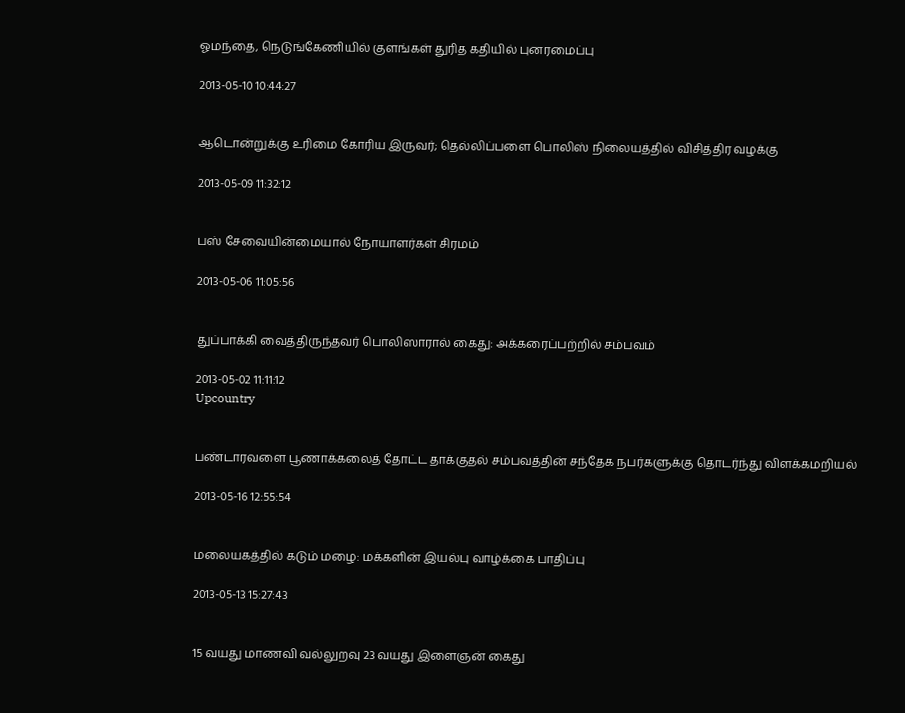ஓமந்தை, நெடுங்கேணியில் குளங்கள் துரித கதியில் புனரமைப்பு

2013-05-10 10:44:27


ஆடொன்றுக்கு உரிமை கோரிய இருவர்; தெல்லிப்பளை பொலிஸ் நிலையத்தில் விசித்திர வழக்கு

2013-05-09 11:32:12


பஸ் சேவையின்மையால் நோயாளர்கள் சிரமம்

2013-05-06 11:05:56


துப்பாக்கி வைத்திருந்தவர் பொலிஸாரால் கைது: அக்கரைப்பற்றில் சம்பவம்

2013-05-02 11:11:12
Upcountry


பண்டாரவளை பூணாக்கலைத் தோட்ட தாக்குதல் சம்பவத்தின் சந்தேக நபர்களுக்கு தொடர்ந்து விளக்கமறியல்

2013-05-16 12:55:54


மலையகத்தில் கடும் மழை: மக்களின் இயல்பு வாழ்க்கை பாதிப்பு

2013-05-13 15:27:43


15 வயது மாணவி வல்லுறவு 23 வயது இளைஞன் கைது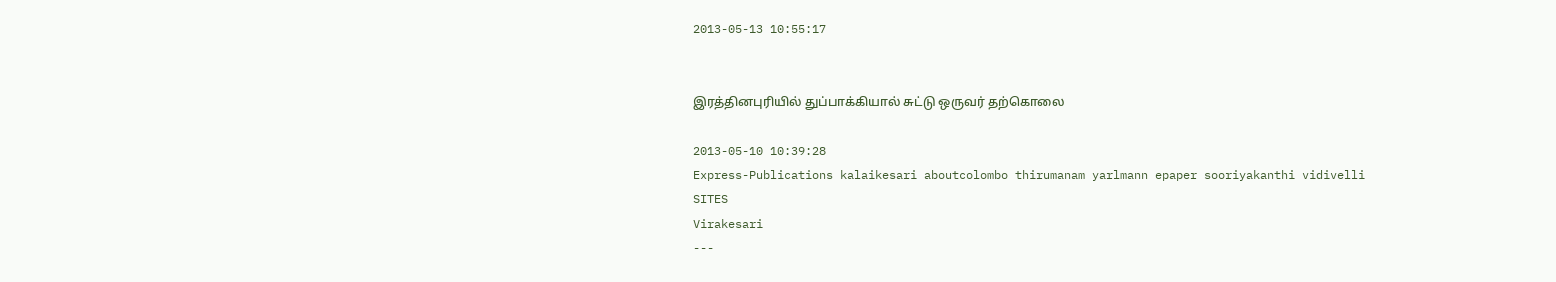2013-05-13 10:55:17


இரத்தினபுரியில் துப்பாக்கியால் சுட்டு ஒருவர் தற்கொலை

2013-05-10 10:39:28
Express-Publications kalaikesari aboutcolombo thirumanam yarlmann epaper sooriyakanthi vidivelli
SITES
Virakesari
---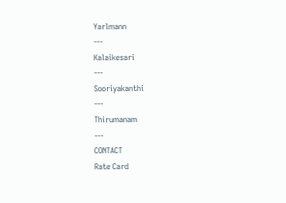Yarlmann
---
Kalaikesari
---
Sooriyakanthi
---
Thirumanam
---
CONTACT
Rate Card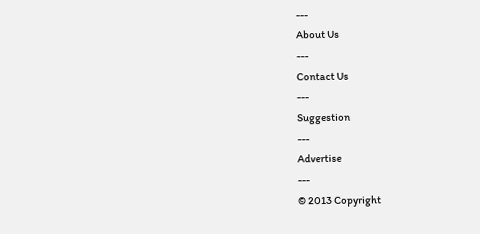---
About Us
---
Contact Us
---
Suggestion
---
Advertise
---
© 2013 Copyright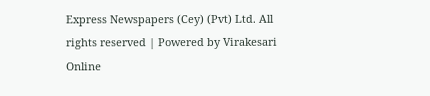Express Newspapers (Cey) (Pvt) Ltd. All rights reserved | Powered by Virakesari Online